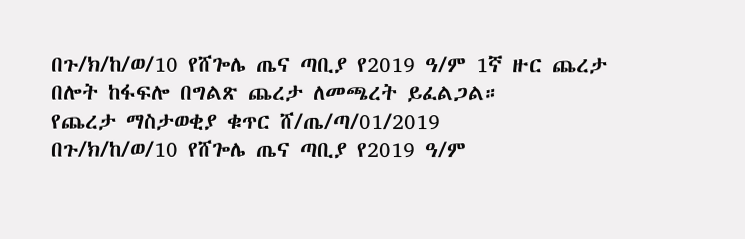በጉ/ክ/ከ/ወ/10 የሸጐሌ ጤና ጣቢያ የ2019 ዓ/ም 1ኛ ዙር ጨረታ በሎት ከፋፍሎ በግልጽ ጨረታ ለመጫረት ይፈልጋል።
የጨረታ ማስታወቂያ ቁጥር ሸ/ጤ/ጣ/01/2019
በጉ/ክ/ከ/ወ/10 የሸጐሌ ጤና ጣቢያ የ2019 ዓ/ም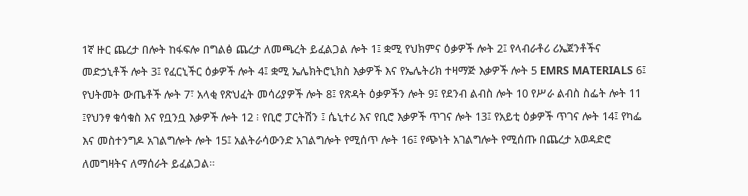1ኛ ዙር ጨረታ በሎት ከፋፍሎ በግልፅ ጨረታ ለመጫረት ይፈልጋል ሎት 1፤ ቋሚ የህክምና ዕቃዎች ሎት 2፤ የላብራቶሪ ሪኤጀንቶችና መድኃኒቶች ሎት 3፤ የፈርኒችር ዕቃዎች ሎት 4፤ ቋሚ ኤሌክትሮኒክስ እቃዎች እና የኤሌትሪክ ተዛማጅ እቃዎች ሎት 5 EMRS MATERIALS 6፤ የህትመት ውጤቶች ሎት 7፣ አላቂ የጽህፈት መሳሪያዎች ሎት 8፤ የጽዳት ዕቃዎችን ሎት 9፤ የደንብ ልብስ ሎት 10 የሥራ ልብስ ስፌት ሎት 11 ፤የህንፃ ቁሳቁስ እና የቧንቧ እቃዎች ሎት 12 ፧ የቢሮ ፓርትሽን ፤ ሴኒተሪ እና የቢሮ እቃዎች ጥገና ሎት 13፤ የአይቲ ዕቃዎች ጥገና ሎት 14፤ የካፌ እና መስተንግዶ አገልግሎት ሎት 15፤ አልትራሳውንድ አገልግሎት የሚሰጥ ሎት 16፤ የጭነት አገልግሎት የሚሰጡ በጨረታ አወዳድሮ ለመግዛትና ለማሰራት ይፈልጋል።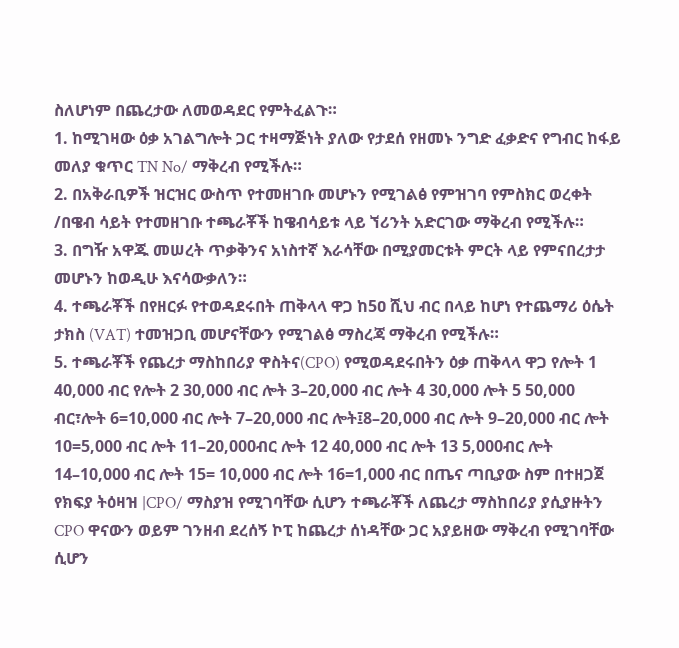ስለሆነም በጨረታው ለመወዳደር የምትፈልጉ።
1. ከሚገዛው ዕቃ አገልግሎት ጋር ተዛማጅነት ያለው የታደሰ የዘመኑ ንግድ ፈቃድና የግብር ከፋይ መለያ ቁጥር TN No/ ማቅረብ የሚችሉ።
2. በአቅራቢዎች ዝርዝር ውስጥ የተመዘገቡ መሆኑን የሚገልፅ የምዝገባ የምስክር ወረቀት /በዌብ ሳይት የተመዘገቡ ተጫራቾች ከዌብሳይቱ ላይ ኘሪንት አድርገው ማቅረብ የሚችሉ።
3. በግዥ አዋጁ መሠረት ጥቃቅንና አነስተኛ እራሳቸው በሚያመርቱት ምርት ላይ የምናበረታታ መሆኑን ከወዲሁ እናሳውቃለን።
4. ተጫራቾች በየዘርፉ የተወዳደሩበት ጠቅላላ ዋጋ ከ5ዐ ሺህ ብር በላይ ከሆነ የተጨማሪ ዕሴት ታክስ (VAT) ተመዝጋቢ መሆናቸውን የሚገልፅ ማስረጃ ማቅረብ የሚችሉ።
5. ተጫራቾች የጨረታ ማስከበሪያ ዋስትና(CPO) የሚወዳደሩበትን ዕቃ ጠቅላላ ዋጋ የሎት 1 40,000 ብር የሎት 2 30,000 ብር ሎት 3–20,000 ብር ሎት 4 30,000 ሎት 5 50,000 ብር፣ሎት 6=10,000 ብር ሎት 7–20,000 ብር ሎት፤8–20,000 ብር ሎት 9–20,000 ብር ሎት 10=5,000 ብር ሎት 11–20,000ብር ሎት 12 40,000 ብር ሎት 13 5,000ብር ሎት 14–10,000 ብር ሎት 15= 10,000 ብር ሎት 16=1,000 ብር በጤና ጣቢያው ስም በተዘጋጀ የክፍያ ትዕዛዝ |CPO/ ማስያዝ የሚገባቸው ሲሆን ተጫራቾች ለጨረታ ማስከበሪያ ያሲያዙትን CPO ዋናውን ወይም ገንዘብ ደረሰኝ ኮፒ ከጨረታ ሰነዳቸው ጋር አያይዘው ማቅረብ የሚገባቸው ሲሆን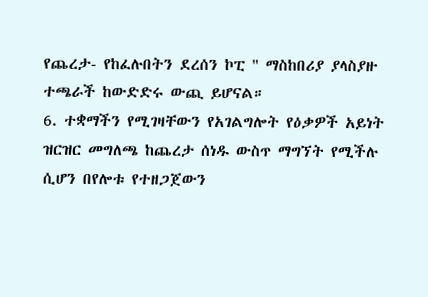የጨረታ- የከፈሉበትን ደረሰን ኮፒ " ማስከበሪያ ያላስያዙ ተጫራች ከውድድሩ ውጪ ይሆናል።
6. ተቋማችን የሚገዛቸውን የአገልግሎት የዕቃዎች አይነት ዝርዝር መግለጫ ከጨረታ ሰነዱ ውስጥ ማግኘት የሚችሉ ሲሆን በየሎቱ የተዘጋጀውን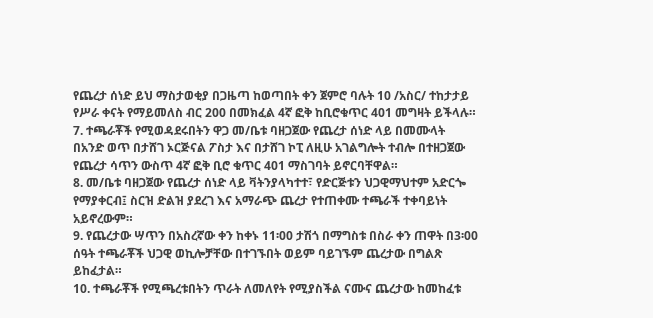የጨረታ ሰነድ ይህ ማስታወቂያ በጋዜጣ ከወጣበት ቀን ጀምሮ ባሉት 10 /አስር/ ተከታታይ የሥራ ቀናት የማይመለስ ብር 200 በመክፈል 4ኛ ፎቅ ከቢሮቁጥር 401 መግዛት ይችላሉ።
7. ተጫራቾች የሚወዳደሩበትን ዋጋ መ/ቤቱ ባዘጋጀው የጨረታ ሰነድ ላይ በመሙላት በአንድ ወጥ በታሸገ ኦርጅናል ፖስታ እና በታሸገ ኮፒ ለዚሁ አገልግሎት ተብሎ በተዘጋጀው የጨረታ ሳጥን ውስጥ 4ኛ ፎቅ ቢሮ ቁጥር 401 ማስገባት ይኖርባቸዋል።
8. መ/ቤቱ ባዘጋጀው የጨረታ ሰነድ ላይ ቫትንያላካተተ፣ የድርጅቱን ህጋዊማህተም አድርጐ የማያቀርብ፤ ስርዝ ድልዝ ያደረገ እና አማራጭ ጨረታ የተጠቀሙ ተጫራች ተቀባይነት አይኖረውም።
9. የጨረታው ሣጥን በአስረኛው ቀን ከቀኑ 11፡00 ታሽጎ በማግስቱ በስራ ቀን ጠዋት በ3፡00 ሰዓት ተጫራቾች ህጋዊ ወኪሎቻቸው በተገኙበት ወይም ባይገኙም ጨረታው በግልጽ ይከፈታል።
10. ተጫራቾች የሚጫረቱበትን ጥራት ለመለየት የሚያስችል ናሙና ጨረታው ከመከፈቱ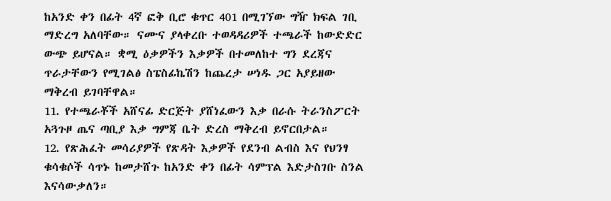ከአንድ ቀን በፊት 4ኛ ፎቅ ቢሮ ቁጥር 401 በሚገኘው ግዥ ክፍል ገቢ ማድረግ አለባቸው። ናሙና ያላቀረቡ ተወዳዳሪዎች ተጫራች ከውድድር ውጭ ይሆናል። ቋሚ ዕቃዎችን እቃዎች በተመለከተ ግን ደረጃና ጥራታቸውን የሚገልፅ ስፔስፊኬሽን ከጨረታ ሠነዱ ጋር አያይዘው ማቅረብ ይገባቸዋል።
11. የተጫራቾች አሸናፊ ድርጅት ያሸነፈውን እቃ በራሱ ትራንስፖርት አጓጉዞ ጤና ጣቢያ እቃ ግምጃ ቤት ድረስ ማቅረብ ይኖርበታል።
12. የጽሕፈት መሳሪያዎች የጽዳት እቃዎች የደንብ ልብስ እና የህንፃ ቁሳቁሶች ሳጥኑ ከመታሸጉ ከአንድ ቀን በፊት ሳምፕል እድታስገቡ ስንል እናሳውቃለን።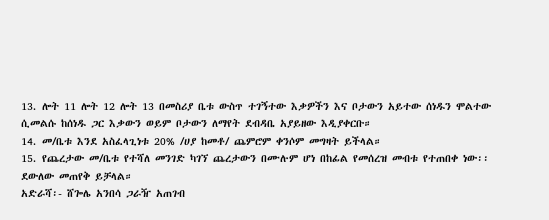13. ሎት 11 ሎት 12 ሎት 13 በመስሪያ ቤቱ ውስጥ ተገኝተው እቃዎችን እና ቦታውን አይተው ሰነዱን ሞልተው ሲመልሱ ከሰነዱ ጋር እቃውን ወይም ቦታውን ለማየት ደብዳቤ አያይዘው እዲያቀርቡ።
14. መ/ቤቱ እንደ አስፈላጊነቱ 20% /ሀያ ከመቶ/ ጨምሮም ቀንሶም መግዛት ይችላል።
15. የጨረታው መ/ቤቱ የተሻለ መንገድ ካገኘ ጨረታውን በሙሉም ሆነ በከፊል የመሰረዝ መብቱ የተጠበቀ ነው፡፡ ደውለው መጠየቅ ይቻላል።
አድራሻ፡- ሸጐሌ አንበሳ ጋራዥ አጠገብ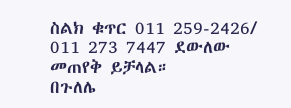ስልክ ቁጥር 011 259-2426/ 011 273 7447 ደውለው መጠየቅ ይቻላል።
በጉለሌ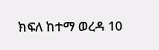ክፍለ ከተማ ወረዳ 10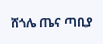ሸጎሌ ጤና ጣቢያ